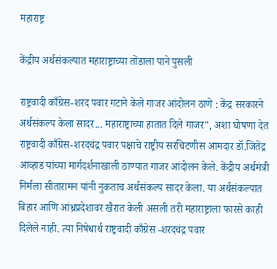महाराष्ट्र

केंद्रीय अर्थसंकल्पात महाराष्ट्राच्या तोंडाला पाने पुसली

राष्ट्रवादी काँग्रेस-शरद पवार गटाने केले गाजर आंदोलन ठाणे : केंद्र सरकारने अर्थसंकल्प केला सादर... महाराष्ट्राच्या हातात दिले गाजर", अशा घोषणा देत राष्ट्रवादी काँग्रेस-शरदचंद्र पवार पक्षाचे राष्ट्रीय सरचिटणीस आमदार डॉ.जितेंद्र आव्हाड यांच्या मार्गदर्शनाखाली ठाण्यात गाजर आंदोलन केले. केंद्रीय अर्थमंत्री निर्मला सीतारामन यांनी नुकताच अर्थसंकल्प सादर केला. या अर्थसंकल्पात बिहार आणि आंध्रप्रदेशावर खैरात केली असली तरी महाराष्ट्राला फारसे काही दिलेले नाही. त्या निषेधार्थ राष्ट्रवादी काँग्रेस -शरदचंद्र पवार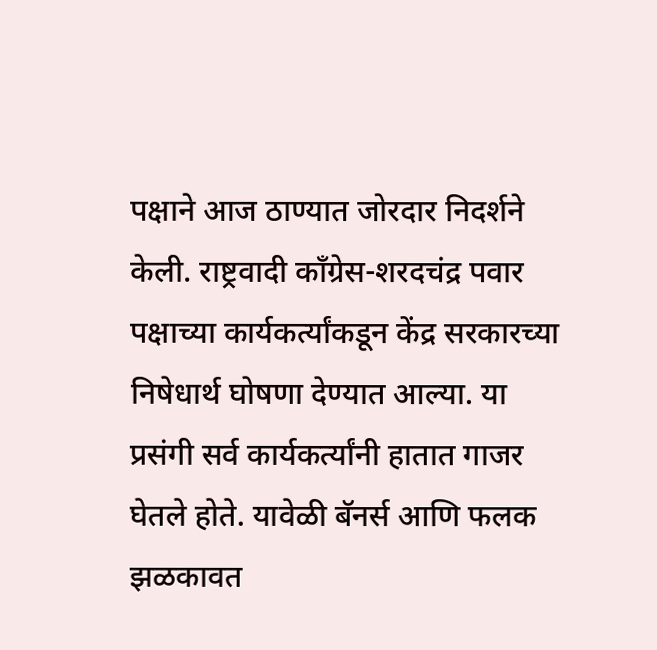पक्षाने आज ठाण्यात जोरदार निदर्शने केली. राष्ट्रवादी काँग्रेस-शरदचंद्र पवार पक्षाच्या कार्यकर्त्यांकडून केंद्र सरकारच्या निषेधार्थ घोषणा देण्यात आल्या. या प्रसंगी सर्व कार्यकर्त्यांनी हातात गाजर घेतले होते. यावेळी बॅनर्स आणि फलक झळकावत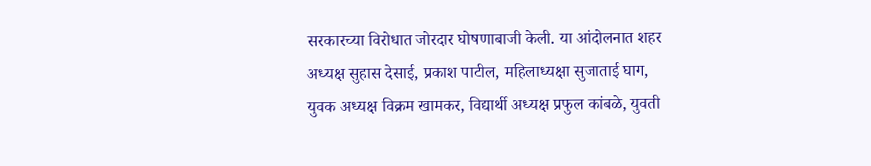सरकारच्या विरोधात जोरदार घोषणाबाजी केली. या आंदोलनात शहर अध्यक्ष सुहास देसाई, प्रकाश पाटील, महिलाध्यक्षा सुजाताई घाग, युवक अध्यक्ष विक्रम खामकर, विद्यार्थी अध्यक्ष प्रफुल कांबळे, युवती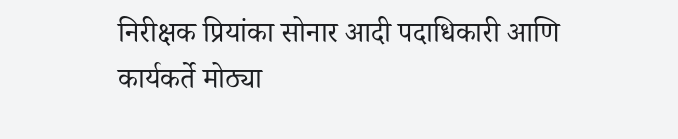निरीक्षक प्रियांका सोनार आदी पदाधिकारी आणि कार्यकर्ते मोठ्या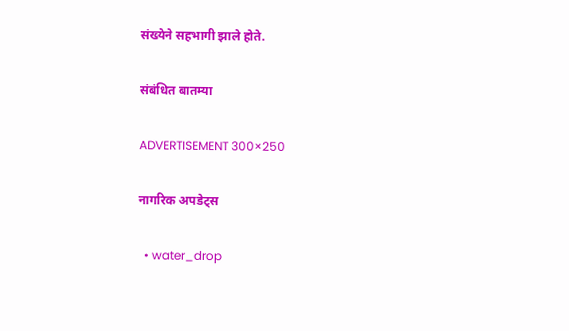संख्येने सहभागी झाले होते.

संबंधित बातम्या

ADVERTISEMENT 300×250

नागरिक अपडेट्स

  • water_drop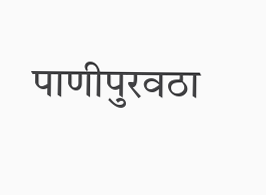पाणीपुरवठा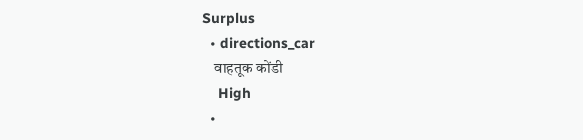Surplus
  • directions_car
    वाहतूक कोंडी
    High
  •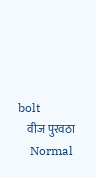bolt
    वीज पुरवठा
    Normal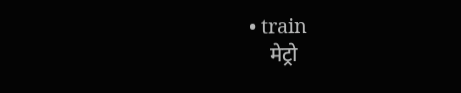• train
    मेट्रो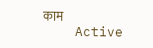काम
    Active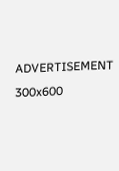ADVERTISEMENT 300x600